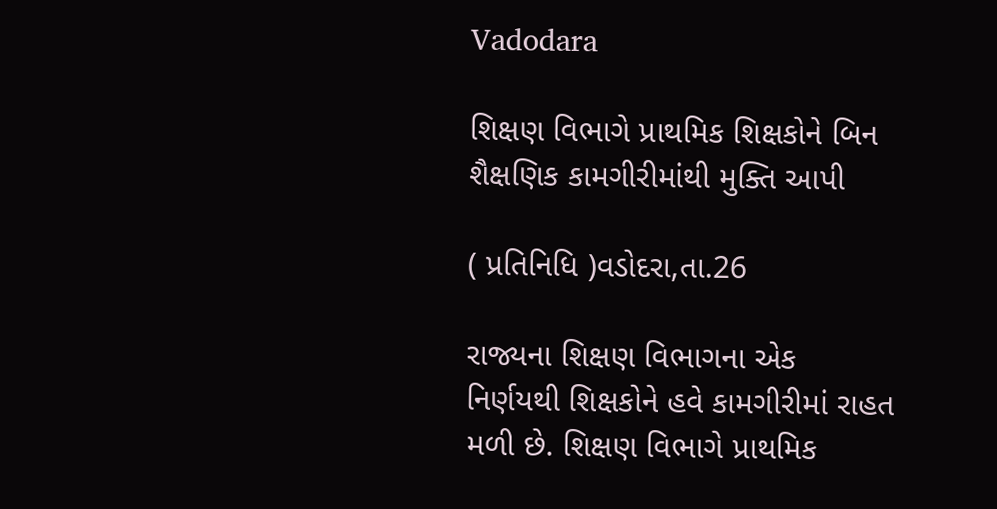Vadodara

શિક્ષણ વિભાગે પ્રાથમિક શિક્ષકોને બિન શૈક્ષણિક કામગીરીમાંથી મુક્તિ આપી

( પ્રતિનિધિ )વડોદરા,તા.26

રાજ્યના શિક્ષણ વિભાગના એક નિર્ણયથી શિક્ષકોને હવે કામગીરીમાં રાહત મળી છે. શિક્ષણ વિભાગે પ્રાથમિક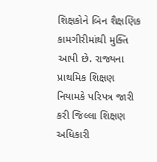શિક્ષકોને બિન શૈક્ષણિક કામગીરીમાંથી મુક્તિ આપી છે. રાજ્યના પ્રાથમિક શિક્ષણ નિયામકે પરિપત્ર જારી કરી જિલ્લા શિક્ષણ અધિકારી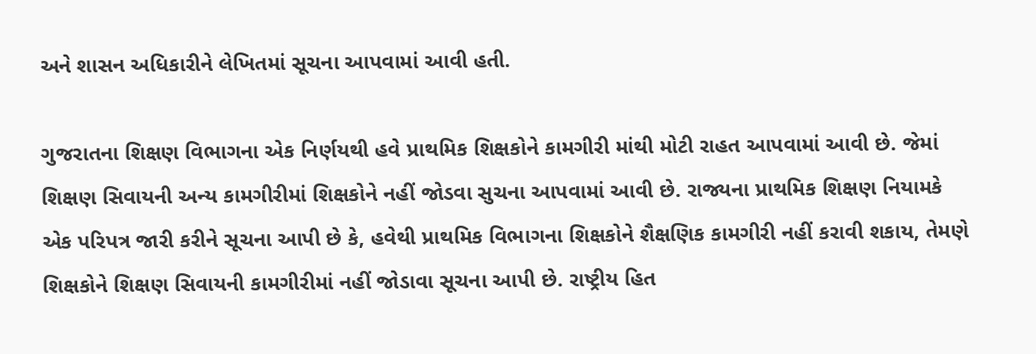અને શાસન અધિકારીને લેખિતમાં સૂચના આપવામાં આવી હતી.

ગુજરાતના શિક્ષણ વિભાગના એક નિર્ણયથી હવે પ્રાથમિક શિક્ષકોને કામગીરી માંથી મોટી રાહત આપવામાં આવી છે. જેમાં શિક્ષણ સિવાયની અન્ય કામગીરીમાં શિક્ષકોને નહીં જોડવા સુચના આપવામાં આવી છે. રાજ્યના પ્રાથમિક શિક્ષણ નિયામકે એક પરિપત્ર જારી કરીને સૂચના આપી છે કે, હવેથી પ્રાથમિક વિભાગના શિક્ષકોને શૈક્ષણિક કામગીરી નહીં કરાવી શકાય, તેમણે શિક્ષકોને શિક્ષણ સિવાયની કામગીરીમાં નહીં જોડાવા સૂચના આપી છે. રાષ્ટ્રીય હિત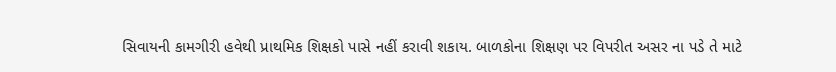સિવાયની કામગીરી હવેથી પ્રાથમિક શિક્ષકો પાસે નહીં કરાવી શકાય. બાળકોના શિક્ષણ પર વિપરીત અસર ના પડે તે માટે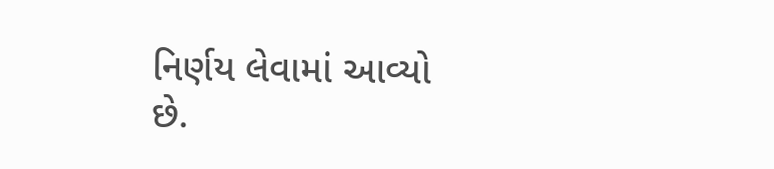નિર્ણય લેવામાં આવ્યો છે.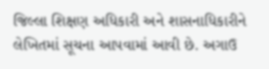જિલ્લા શિક્ષણ અધિકારી અને શાસનાધિકારીને લેખિતમાં સૂચના આપવામાં આવી છે. અગાઉ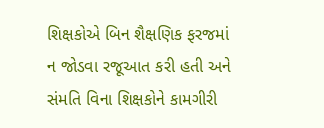શિક્ષકોએ બિન શૈક્ષણિક ફરજમાં ન જોડવા રજૂઆત કરી હતી અને સંમતિ વિના શિક્ષકોને કામગીરી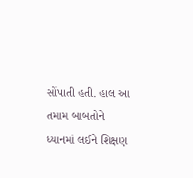સોંપાતી હતી. હાલ આ તમામ બાબતોને ધ્યાનમાં લઈને શિક્ષણ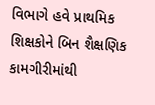વિભાગે હવે પ્રાથમિક શિક્ષકોને બિન શૈક્ષણિક કામગીરીમાંથી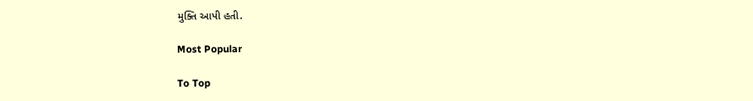મુક્તિ આપી હતી.

Most Popular

To Top